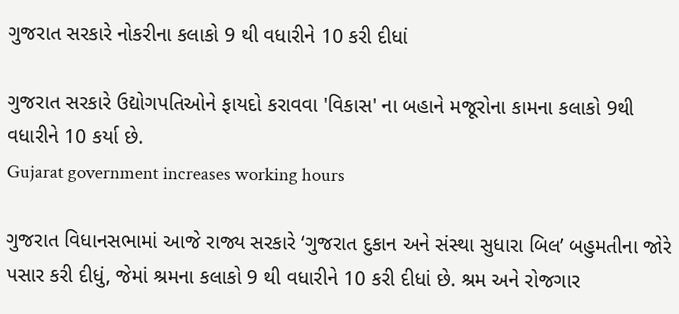ગુજરાત સરકારે નોકરીના કલાકો 9 થી વધારીને 10 કરી દીધાં

ગુજરાત સરકારે ઉદ્યોગપતિઓને ફાયદો કરાવવા 'વિકાસ' ના બહાને મજૂરોના કામના કલાકો 9થી વધારીને 10 કર્યા છે.
Gujarat government increases working hours

ગુજરાત વિધાનસભામાં આજે રાજ્ય સરકારે ‘ગુજરાત દુકાન અને સંસ્થા સુધારા બિલ’ બહુમતીના જોરે પસાર કરી દીધું, જેમાં શ્રમના કલાકો 9 થી વધારીને 10 કરી દીધાં છે. શ્રમ અને રોજગાર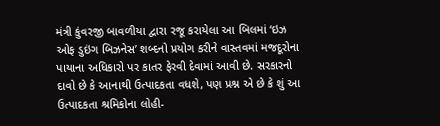મંત્રી કુંવરજી બાવળીયા દ્વારા રજૂ કરાયેલા આ બિલમાં ‘ઇઝ ઓફ ડુઇંગ બિઝનેસ’ શબ્દનો પ્રયોગ કરીને વાસ્તવમાં મજદૂરોના પાયાના અધિકારો પર કાતર ફેરવી દેવામાં આવી છે. સરકારનો દાવો છે કે આનાથી ઉત્પાદકતા વધશે, પણ પ્રશ્ન એ છે કે શું આ ઉત્પાદકતા શ્રમિકોના લોહી-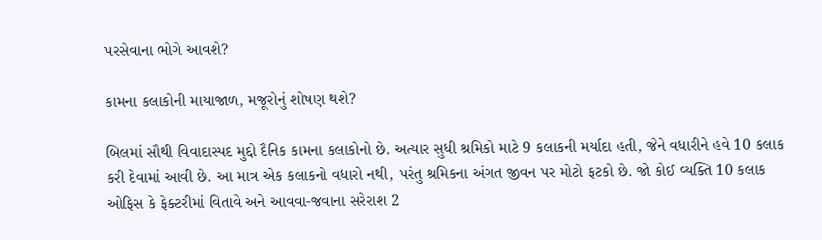પરસેવાના ભોગે આવશે?

કામના કલાકોની માયાજાળ, મજૂરોનું શોષણ થશે?

બિલમાં સૌથી વિવાદાસ્પદ મુદ્દો દૈનિક કામના કલાકોનો છે. અત્યાર સુધી શ્રમિકો માટે 9 કલાકની મર્યાદા હતી, જેને વધારીને હવે 10 કલાક કરી દેવામાં આવી છે. આ માત્ર એક કલાકનો વધારો નથી, પરંતુ શ્રમિકના અંગત જીવન પર મોટો ફટકો છે. જો કોઈ વ્યક્તિ 10 કલાક ઓફિસ કે ફેક્ટરીમાં વિતાવે અને આવવા-જવાના સરેરાશ 2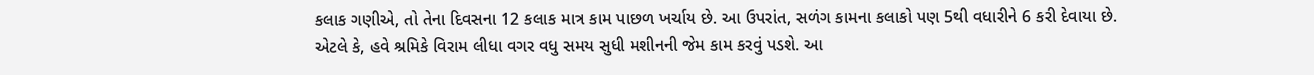કલાક ગણીએ, તો તેના દિવસના 12 કલાક માત્ર કામ પાછળ ખર્ચાય છે. આ ઉપરાંત, સળંગ કામના કલાકો પણ 5થી વધારીને 6 કરી દેવાયા છે. એટલે કે, હવે શ્રમિકે વિરામ લીધા વગર વધુ સમય સુધી મશીનની જેમ કામ કરવું પડશે. આ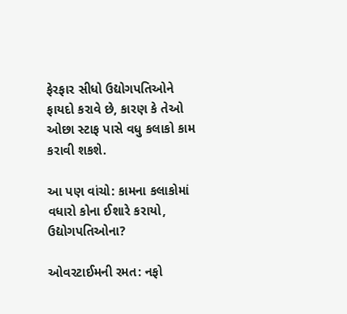ફેરફાર સીધો ઉદ્યોગપતિઓને ફાયદો કરાવે છે, કારણ કે તેઓ ઓછા સ્ટાફ પાસે વધુ કલાકો કામ કરાવી શકશે.

આ પણ વાંચો: કામના કલાકોમાં વધારો કોના ઈશારે કરાયો, ઉદ્યોગપતિઓના?

ઓવરટાઈમની રમત: નફો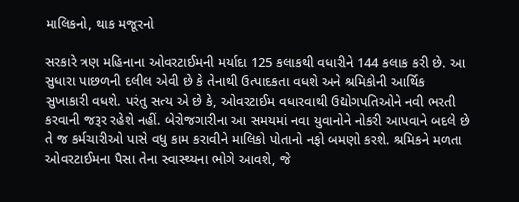માલિકનો, થાક મજૂરનો

સરકારે ત્રણ મહિનાના ઓવરટાઈમની મર્યાદા 125 કલાકથી વધારીને 144 કલાક કરી છે. આ સુધારા પાછળની દલીલ એવી છે કે તેનાથી ઉત્પાદકતા વધશે અને શ્રમિકોની આર્થિક સુખાકારી વધશે. પરંતુ સત્ય એ છે કે, ઓવરટાઈમ વધારવાથી ઉદ્યોગપતિઓને નવી ભરતી કરવાની જરૂર રહેશે નહીં. બેરોજગારીના આ સમયમાં નવા યુવાનોને નોકરી આપવાને બદલે છે તે જ કર્મચારીઓ પાસે વધુ કામ કરાવીને માલિકો પોતાનો નફો બમણો કરશે. શ્રમિકને મળતા ઓવરટાઈમના પૈસા તેના સ્વાસ્થ્યના ભોગે આવશે, જે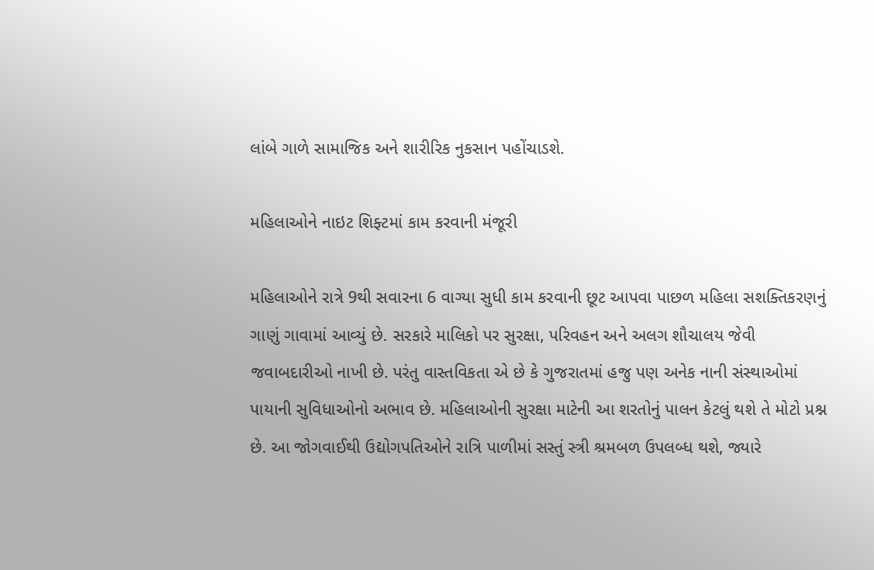લાંબે ગાળે સામાજિક અને શારીરિક નુકસાન પહોંચાડશે.

મહિલાઓને નાઇટ શિફ્ટમાં કામ કરવાની મંજૂરી

મહિલાઓને રાત્રે 9થી સવારના 6 વાગ્યા સુધી કામ કરવાની છૂટ આપવા પાછળ મહિલા સશક્તિકરણનું ગાણું ગાવામાં આવ્યું છે. સરકારે માલિકો પર સુરક્ષા, પરિવહન અને અલગ શૌચાલય જેવી જવાબદારીઓ નાખી છે. પરંતુ વાસ્તવિકતા એ છે કે ગુજરાતમાં હજુ પણ અનેક નાની સંસ્થાઓમાં પાયાની સુવિધાઓનો અભાવ છે. મહિલાઓની સુરક્ષા માટેની આ શરતોનું પાલન કેટલું થશે તે મોટો પ્રશ્ન છે. આ જોગવાઈથી ઉદ્યોગપતિઓને રાત્રિ પાળીમાં સસ્તું સ્ત્રી શ્રમબળ ઉપલબ્ધ થશે, જ્યારે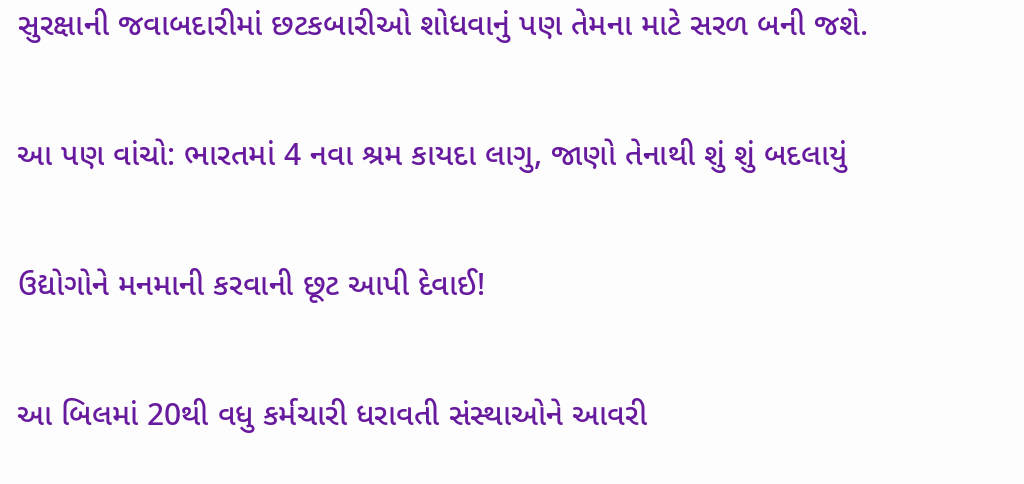સુરક્ષાની જવાબદારીમાં છટકબારીઓ શોધવાનું પણ તેમના માટે સરળ બની જશે.

આ પણ વાંચો: ભારતમાં 4 નવા શ્રમ કાયદા લાગુ, જાણો તેનાથી શું શું બદલાયું

ઉદ્યોગોને મનમાની કરવાની છૂટ આપી દેવાઈ!

આ બિલમાં 20થી વધુ કર્મચારી ધરાવતી સંસ્થાઓને આવરી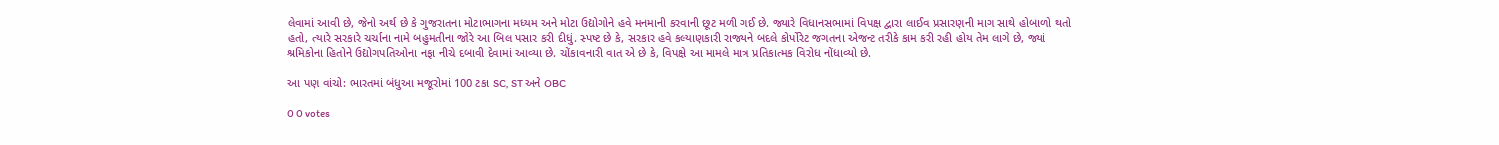લેવામાં આવી છે, જેનો અર્થ છે કે ગુજરાતના મોટાભાગના મધ્યમ અને મોટા ઉદ્યોગોને હવે મનમાની કરવાની છૂટ મળી ગઈ છે. જ્યારે વિધાનસભામાં વિપક્ષ દ્વારા લાઈવ પ્રસારણની માગ સાથે હોબાળો થતો હતો, ત્યારે સરકારે ચર્ચાના નામે બહુમતીના જોરે આ બિલ પસાર કરી દીધું. સ્પષ્ટ છે કે, સરકાર હવે કલ્યાણકારી રાજ્યને બદલે કોર્પોરેટ જગતના એજન્ટ તરીકે કામ કરી રહી હોય તેમ લાગે છે, જ્યાં શ્રમિકોના હિતોને ઉદ્યોગપતિઓના નફા નીચે દબાવી દેવામાં આવ્યા છે. ચોંકાવનારી વાત એ છે કે, વિપક્ષે આ મામલે માત્ર પ્રતિકાત્મક વિરોધ નોંધાવ્યો છે.

આ પણ વાંચો: ભારતમાં બંધુઆ મજૂરોમાં 100 ટકા SC, ST અને OBC

0 0 votes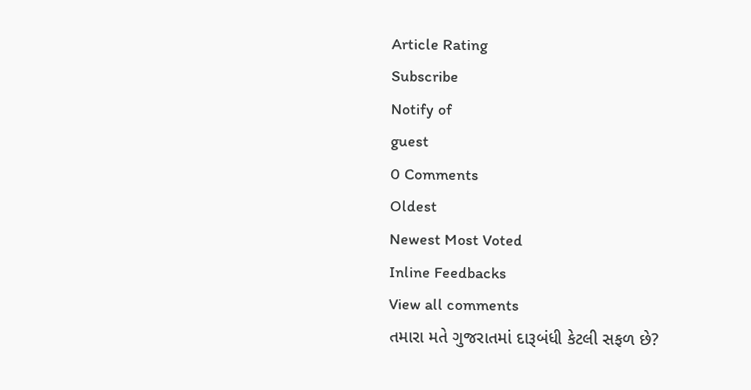Article Rating
Subscribe
Notify of
guest
0 Comments
Oldest
Newest Most Voted
Inline Feedbacks
View all comments
તમારા મતે ગુજરાતમાં દારૂબંધી કેટલી સફળ છે?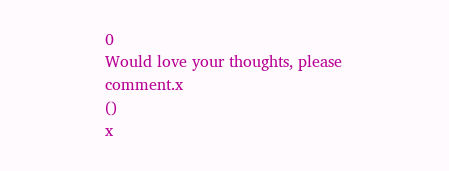0
Would love your thoughts, please comment.x
()
x